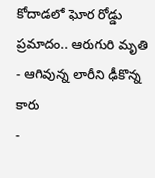కోదాడలో ఘోర రోడ్డు ప్రమాదం.. ఆరుగురి మృతి
- ఆగివున్న లారీని ఢీకొన్న కారు
-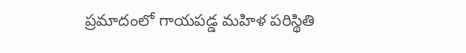ప్రమాదంలో గాయపడ్డ మహిళ పరిస్థితి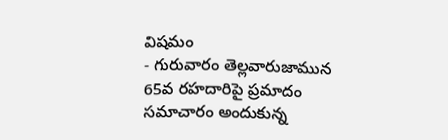విషమం
- గురువారం తెల్లవారుజామున 65వ రహదారిపై ప్రమాదం
సమాచారం అందుకున్న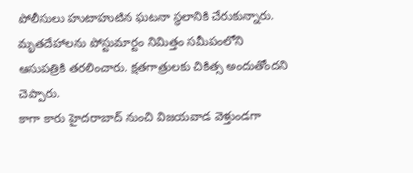పోలీసులు హుటాహుటిన ఘటనా స్థలానికి చేరుకున్నారు. మృతదేహాలను పోస్టుమార్టం నిమిత్తం సమీపంలోని ఆసుపత్రికి తరలించారు. క్షతగాత్రులకు చికిత్స అందుతోందని చెప్పారు.
కాగా కారు హైదరాబాద్ నుంచి విజయవాడ వెళ్తుండగా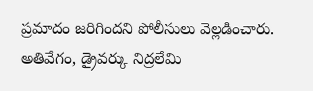ప్రమాదం జరిగిందని పోలీసులు వెల్లడించారు. అతివేగం, డ్రైవర్కు నిద్రలేమి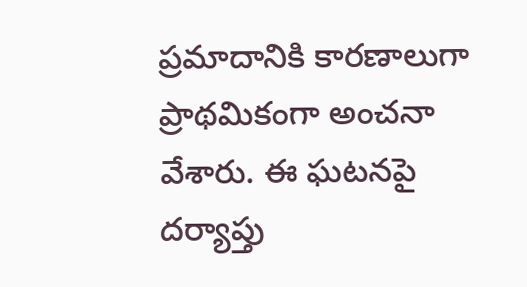ప్రమాదానికి కారణాలుగా ప్రాథమికంగా అంచనా వేశారు. ఈ ఘటనపై దర్యాప్తు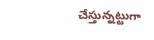చేస్తున్నట్టుగా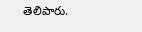తెలిపారు.